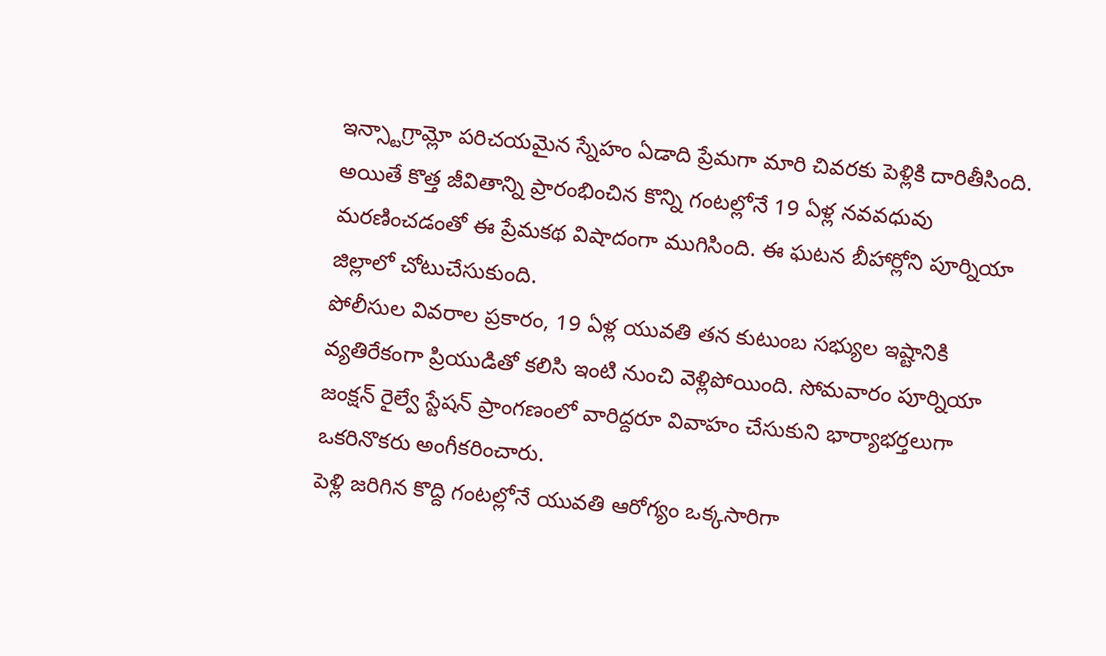ఇన్స్టాగ్రామ్లో పరిచయమైన స్నేహం ఏడాది ప్రేమగా మారి చివరకు పెళ్లికి దారితీసింది. అయితే కొత్త జీవితాన్ని ప్రారంభించిన కొన్ని గంటల్లోనే 19 ఏళ్ల నవవధువు మరణించడంతో ఈ ప్రేమకథ విషాదంగా ముగిసింది. ఈ ఘటన బీహార్లోని పూర్నియా జిల్లాలో చోటుచేసుకుంది.
పోలీసుల వివరాల ప్రకారం, 19 ఏళ్ల యువతి తన కుటుంబ సభ్యుల ఇష్టానికి వ్యతిరేకంగా ప్రియుడితో కలిసి ఇంటి నుంచి వెళ్లిపోయింది. సోమవారం పూర్నియా జంక్షన్ రైల్వే స్టేషన్ ప్రాంగణంలో వారిద్దరూ వివాహం చేసుకుని భార్యాభర్తలుగా ఒకరినొకరు అంగీకరించారు.
పెళ్లి జరిగిన కొద్ది గంటల్లోనే యువతి ఆరోగ్యం ఒక్కసారిగా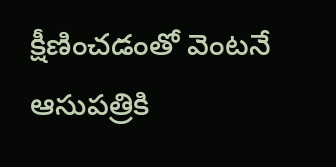క్షీణించడంతో వెంటనే ఆసుపత్రికి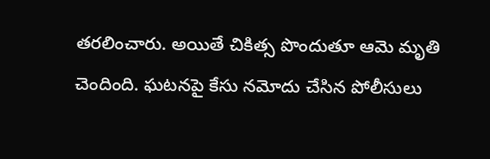తరలించారు. అయితే చికిత్స పొందుతూ ఆమె మృతి చెందింది. ఘటనపై కేసు నమోదు చేసిన పోలీసులు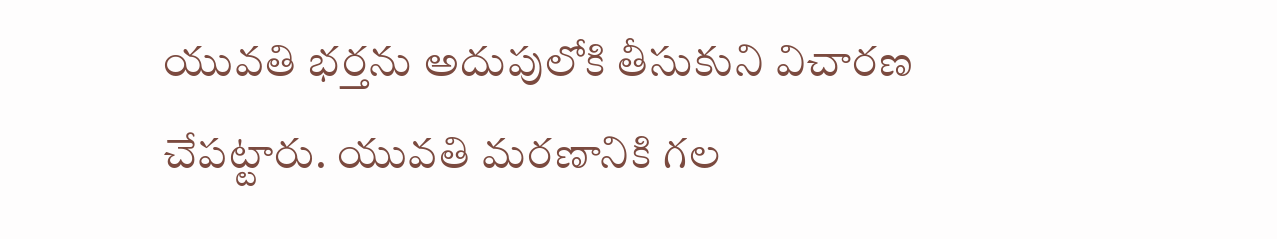యువతి భర్తను అదుపులోకి తీసుకుని విచారణ చేపట్టారు. యువతి మరణానికి గల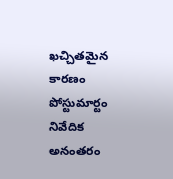ఖచ్చితమైన కారణం పోస్టుమార్టం నివేదిక అనంతరం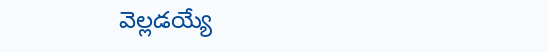వెల్లడయ్యే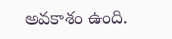అవకాశం ఉంది.